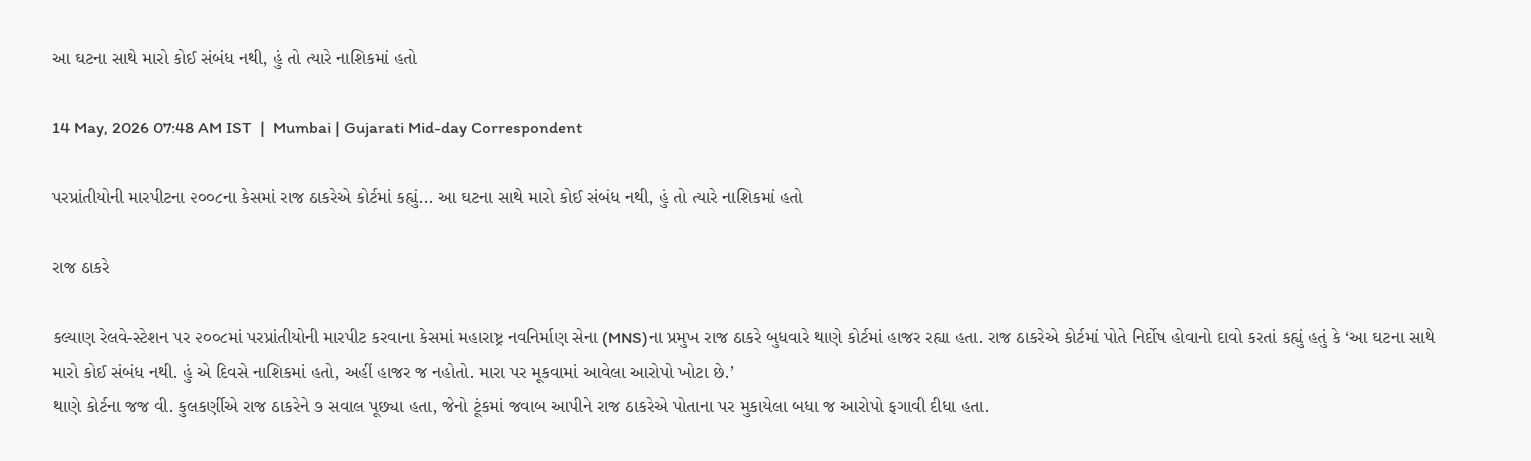આ ઘટના સાથે મારો કોઈ સંબંધ નથી, હું તો ત્યારે નાશિકમાં હતો

14 May, 2026 07:48 AM IST  |  Mumbai | Gujarati Mid-day Correspondent

પરપ્રાંતીયોની મારપીટના ૨૦૦૮ના કેસમાં રાજ ઠાકરેએ કોર્ટમાં કહ્યું... આ ઘટના સાથે મારો કોઈ સંબંધ નથી, હું તો ત્યારે નાશિકમાં હતો

રાજ ઠાકરે

કલ્યાણ રેલવે-સ્ટેશન પર ૨૦૦૮માં પરપ્રાંતીયોની મારપીટ કરવાના કેસમાં મહારાષ્ટ્ર નવનિર્માણ સેના (MNS)ના પ્રમુખ રાજ ઠાકરે બુધવારે થાણે કોર્ટમાં હાજર રહ્યા હતા. રાજ ઠાકરેએ કોર્ટમાં પોતે નિર્દોષ હોવાનો દાવો કરતાં કહ્યું હતું કે ‘આ ઘટના સાથે મારો કોઈ સંબંધ નથી. હું એ દિવસે નાશિકમાં હતો, અહીં હાજર જ નહોતો. મારા પર મૂકવામાં આવેલા આરોપો ખોટા છે.’
થાણે કોર્ટના જજ વી. કુલકર્ણીએ રાજ ઠાકરેને ૭ સવાલ પૂછ્યા હતા, જેનો ટૂંકમાં જવાબ આપીને રાજ ઠાકરેએ પોતાના પર મુકાયેલા બધા જ આરોપો ફગાવી દીધા હતા.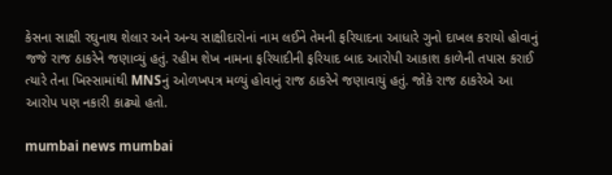કેસના સાક્ષી રઘુનાથ શેલાર અને અન્ય સાક્ષીદારોનાં નામ લઈને તેમની ફરિયાદના આધારે ગુનો દાખલ કરાયો હોવાનું જજે રાજ ઠાકરેને જણાવ્યું હતું. રહીમ શેખ નામના ફરિયાદીની ફરિયાદ બાદ આરોપી આકાશ કાળેની તપાસ કરાઈ ત્યારે તેના ખિસ્સામાંથી MNSનું ઓળખપત્ર મળ્યું હોવાનું રાજ ઠાકરેને જણાવાયું હતું. જોકે રાજ ઠાકરેએ આ આરોપ પણ નકારી કાઢ્યો હતો.

mumbai news mumbai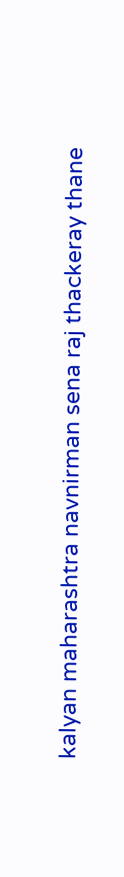kalyan maharashtra navnirman sena raj thackeray thane